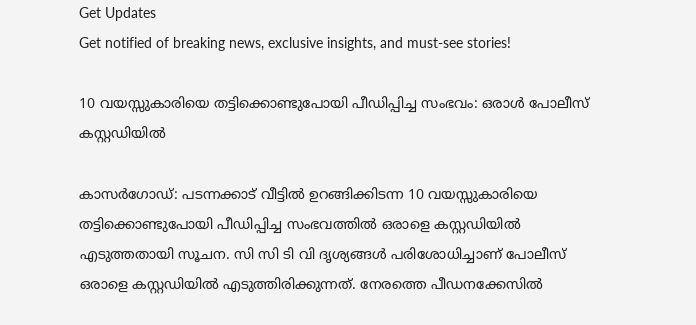Get Updates
Get notified of breaking news, exclusive insights, and must-see stories!

10 വയസ്സുകാരിയെ തട്ടിക്കൊണ്ടുപോയി പീഡിപ്പിച്ച സംഭവം: ഒരാൾ പോലീസ് കസ്റ്റഡിയിൽ

കാസർഗോഡ്: പടന്നക്കാട് വീട്ടിൽ ഉറങ്ങിക്കിടന്ന 10 വയസ്സുകാരിയെ തട്ടിക്കൊണ്ടുപോയി പീഡിപ്പിച്ച സംഭവത്തിൽ ഒരാളെ കസ്റ്റഡിയിൽ എടുത്തതായി സൂചന. സി സി ടി വി ദൃശ്യങ്ങൾ‌ പരിശോധിച്ചാണ് പോലീസ് ഒരാളെ കസ്റ്റഡിയിൽ എടുത്തിരിക്കുന്നത്. നേരത്തെ പീഡനക്കേസിൽ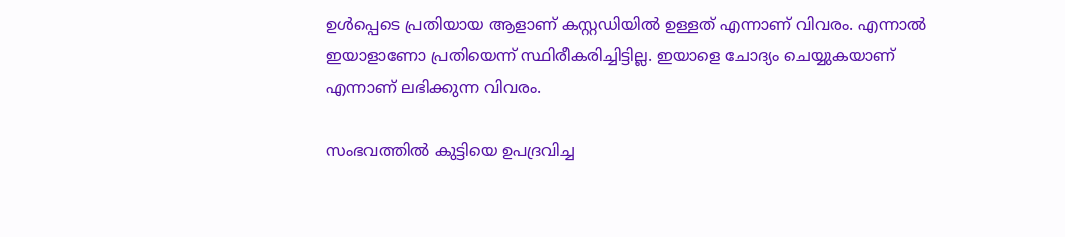ഉൾപ്പെടെ പ്രതിയായ ആളാണ് കസ്റ്റഡിയിൽ ഉള്ളത് എന്നാണ് വിവരം. എന്നാൽ ഇയാളാണോ പ്രതിയെന്ന് സ്ഥിരീകരിച്ചിട്ടില്ല. ഇയാളെ ചോദ്യം ചെയ്യുകയാണ് എന്നാണ് ലഭിക്കുന്ന വിവരം.

സംഭവത്തിൽ കുട്ടിയെ ഉപദ്രവിച്ച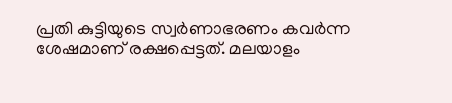പ്രതി കുട്ടിയുടെ സ്വർണാഭരണം കവർന്ന ശേഷമാണ് രക്ഷപ്പെട്ടത്. മലയാളം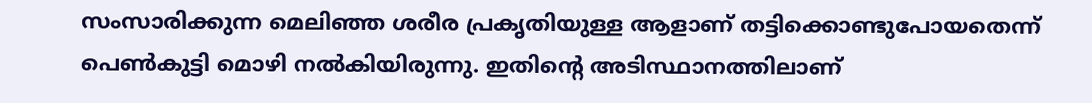സംസാരിക്കുന്ന മെലിഞ്ഞ ശരീര പ്രക‍ൃതിയുള്ള ആളാണ് തട്ടിക്കൊണ്ടുപോയതെന്ന് പെൺകുട്ടി മൊഴി നൽകിയിരുന്നു. ഇതിന്റെ അടിസ്ഥാനത്തിലാണ്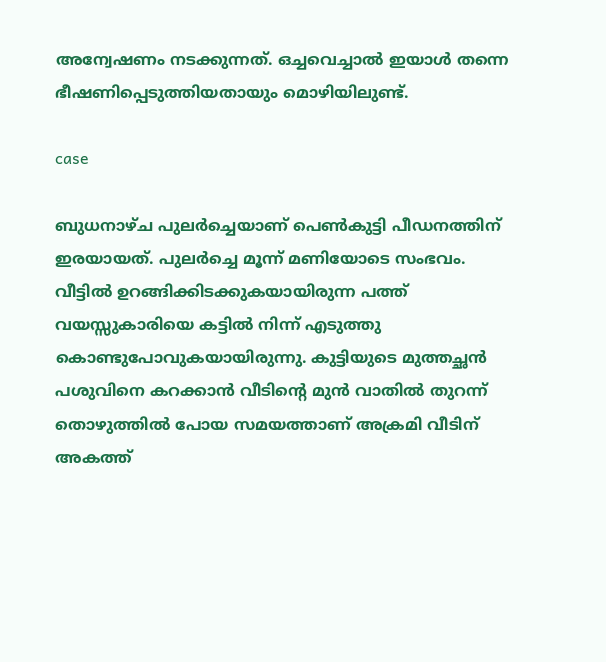അന്വേഷണം നടക്കുന്നത്. ഒച്ചവെച്ചാൽ ഇയാൾ തന്നെ ഭീഷണിപ്പെടുത്തിയതായും മൊഴിയിലുണ്ട്.

case

ബുധനാഴ്ച പുലർച്ചെയാണ് പെൺകുട്ടി പീഡനത്തിന് ഇരയായത്. പുലർച്ചെ മൂന്ന് മണിയോടെ സംഭവം. വീട്ടിൽ ഉറങ്ങിക്കിടക്കുകയായിരുന്ന പത്ത് വയസ്സുകാരിയെ കട്ടിൽ നിന്ന് എടുത്തു കൊണ്ടുപോവുകയായിരുന്നു. കുട്ടിയുടെ മുത്തച്ഛൻ പശുവിനെ കറക്കാൻ വീടിന്റെ മുൻ വാതിൽ തുറന്ന് തൊഴുത്തിൽ പോയ സമയത്താണ് അക്രമി വീടിന് അകത്ത്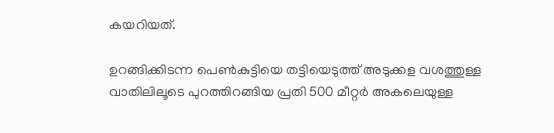കയറിയത്.

ഉറങ്ങിക്കിടന്ന പെൺകുട്ടിയെ തട്ടിയെടുത്ത് അടുക്കള വശത്തുള്ള വാതിലിലൂടെ പുറത്തിറങ്ങിയ പ്രതി 500 മീറ്റർ അകലെയുള്ള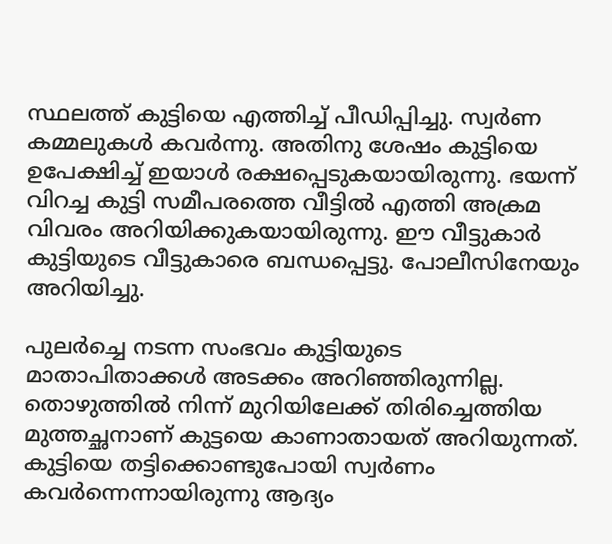സ്ഥലത്ത് കുട്ടിയെ എത്തിച്ച് പീഡിപ്പിച്ചു. സ്വർണ കമ്മലുകൾ കവർന്നു. അതിനു ശേഷം കുട്ടിയെ ഉപേക്ഷിച്ച് ഇയാൾ രക്ഷപ്പെടുകയായിരുന്നു. ഭയന്ന് വിറച്ച കുട്ടി സമീപരത്തെ വീട്ടിൽ എത്തി അക്രമ വിവരം അറിയിക്കുകയായിരുന്നു. ഈ വീട്ടുകാർ കുട്ടിയുടെ വീട്ടുകാരെ ബന്ധപ്പെട്ടു. പോലീസിനേയും അറിയിച്ചു.

പുലർച്ചെ നടന്ന സംഭവം കുട്ടിയുടെ മാതാപിതാക്കൾ അടക്കം അറിഞ്ഞിരുന്നില്ല. തൊഴുത്തിൽ നിന്ന് മുറിയിലേക്ക് തിരിച്ചെത്തിയ മുത്തച്ഛനാണ് കുട്ടയെ കാണാതായത് അറിയുന്നത്. കുട്ടിയെ തട്ടിക്കൊണ്ടുപോയി സ്വർണം കവർന്നെന്നായിരുന്നു ആദ്യം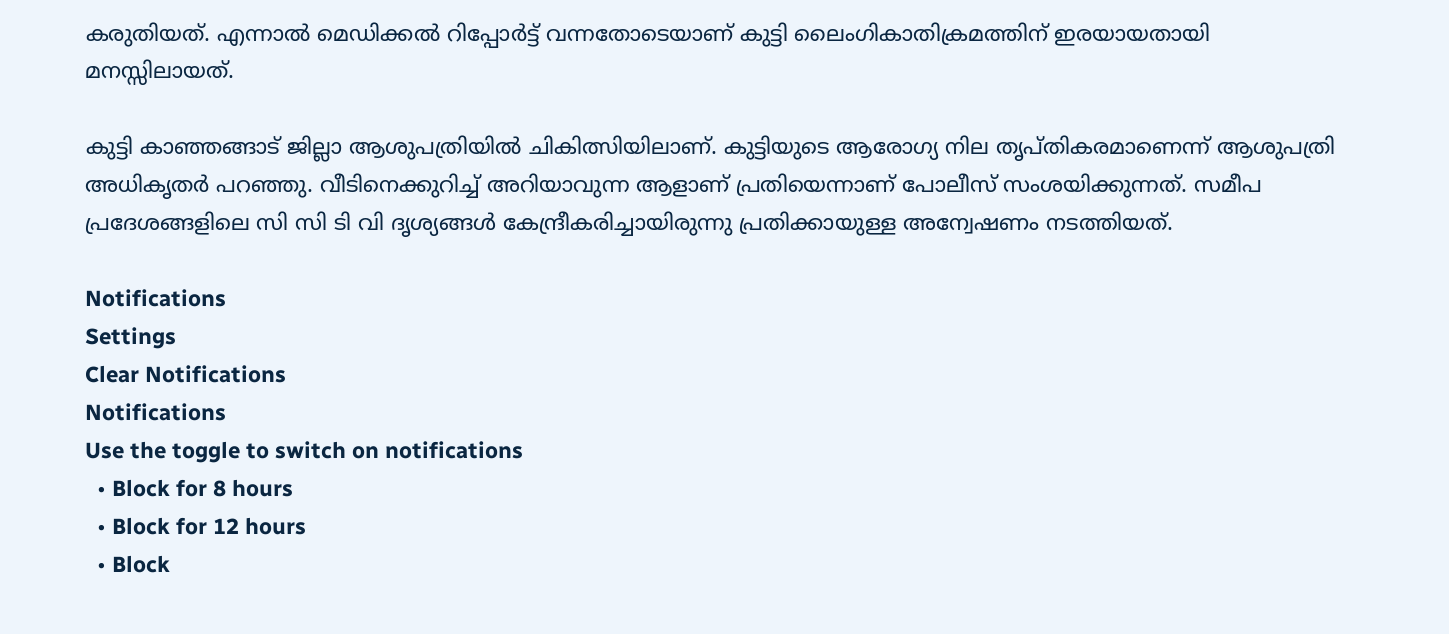കരുതിയത്. എന്നാൽ മെഡിക്കൽ റിപ്പോർട്ട് വന്നതോടെയാണ് കുട്ടി ലൈംഗികാതിക്രമത്തിന് ഇരയായതായി മനസ്സിലായത്.

കുട്ടി കാഞ്ഞങ്ങാട് ജില്ലാ ആശുപത്രിയിൽ ചികിത്സിയിലാണ്. കുട്ടിയുടെ ആരോഗ്യ നില തൃപ്തികരമാണെന്ന് ആശുപത്രി അധികൃതർ പറഞ്ഞു. വീടിനെക്കുറിച്ച് അറിയാവുന്ന ആളാണ് പ്രതിയെന്നാണ് പോലീസ് സംശയിക്കുന്നത്. സമീപ പ്രദേശങ്ങളിലെ സി സി ടി വി ദൃശ്യങ്ങൾ കേന്ദ്രീകരിച്ചായിരുന്നു പ്രതിക്കായുള്ള അന്വേഷണം നടത്തിയത്.

Notifications
Settings
Clear Notifications
Notifications
Use the toggle to switch on notifications
  • Block for 8 hours
  • Block for 12 hours
  • Block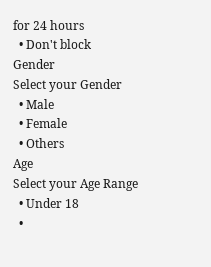for 24 hours
  • Don't block
Gender
Select your Gender
  • Male
  • Female
  • Others
Age
Select your Age Range
  • Under 18
  •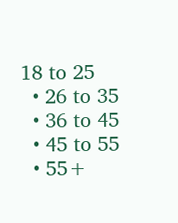18 to 25
  • 26 to 35
  • 36 to 45
  • 45 to 55
  • 55+